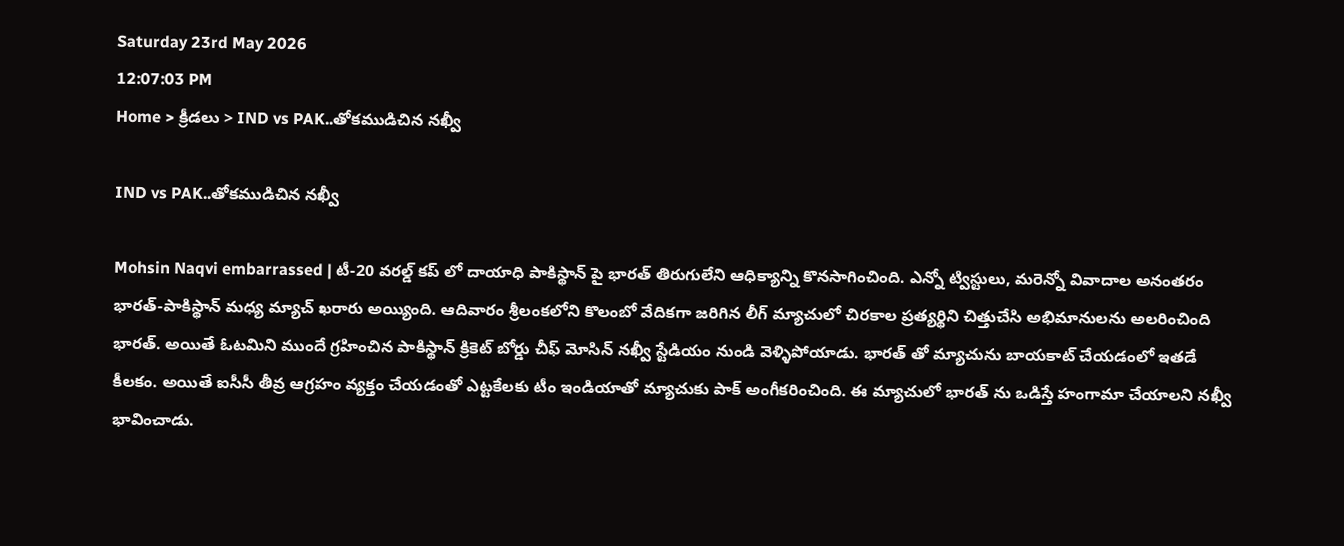Saturday 23rd May 2026
12:07:03 PM
Home > క్రీడలు > IND vs PAK..తోకముడిచిన నఖ్వీ

IND vs PAK..తోకముడిచిన నఖ్వీ

Mohsin Naqvi embarrassed | టీ-20 వరల్డ్ కప్ లో దాయాధి పాకిస్థాన్ పై భారత్ తిరుగులేని ఆధిక్యాన్ని కొనసాగించింది. ఎన్నో ట్విస్టులు, మరెన్నో వివాదాల అనంతరం భారత్-పాకిస్థాన్ మధ్య మ్యాచ్ ఖరారు అయ్యింది. ఆదివారం శ్రీలంకలోని కొలంబో వేదికగా జరిగిన లీగ్ మ్యాచులో చిరకాల ప్రత్యర్థిని చిత్తుచేసి అభిమానులను అలరించింది భారత్. అయితే ఓటమిని ముందే గ్రహించిన పాకిస్థాన్ క్రికెట్ బోర్డు చీఫ్ మోసిన్ నఖ్వీ స్టేడియం నుండి వెళ్ళిపోయాడు. భారత్ తో మ్యాచును బాయకాట్ చేయడంలో ఇతడే కీలకం. అయితే ఐసీసీ తీవ్ర ఆగ్రహం వ్యక్తం చేయడంతో ఎట్టకేలకు టీం ఇండియాతో మ్యాచుకు పాక్ అంగీకరించింది. ఈ మ్యాచులో భారత్ ను ఒడిస్తే హంగామా చేయాలని నఖ్వీ భావించాడు.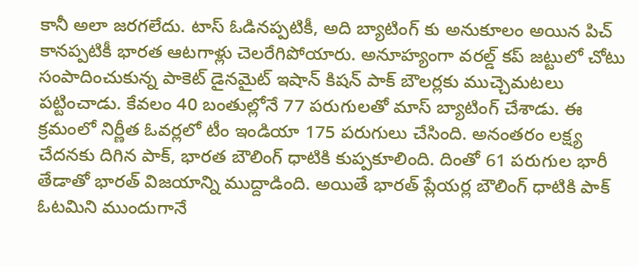కానీ అలా జరగలేదు. టాస్ ఓడినప్పటికీ, అది బ్యాటింగ్ కు అనుకూలం అయిన పిచ్ కానప్పటికీ భారత ఆటగాళ్లు చెలరేగిపోయారు. అనూహ్యంగా వరల్డ్ కప్ జట్టులో చోటు సంపాదించుకున్న పాకెట్ డైనమైట్ ఇషాన్ కిషన్ పాక్ బౌలర్లకు ముచ్చెమటలు పట్టించాడు. కేవలం 40 బంతుల్లోనే 77 పరుగులతో మాస్ బ్యాటింగ్ చేశాడు. ఈ క్రమంలో నిర్ణీత ఓవర్లలో టీం ఇండియా 175 పరుగులు చేసింది. అనంతరం లక్ష్య చేదనకు దిగిన పాక్, భారత బౌలింగ్ ధాటికి కుప్పకూలింది. దింతో 61 పరుగుల భారీ తేడాతో భారత్ విజయాన్ని ముద్దాడింది. అయితే భారత్ ప్లేయర్ల బౌలింగ్ ధాటికి పాక్ ఓటమిని ముందుగానే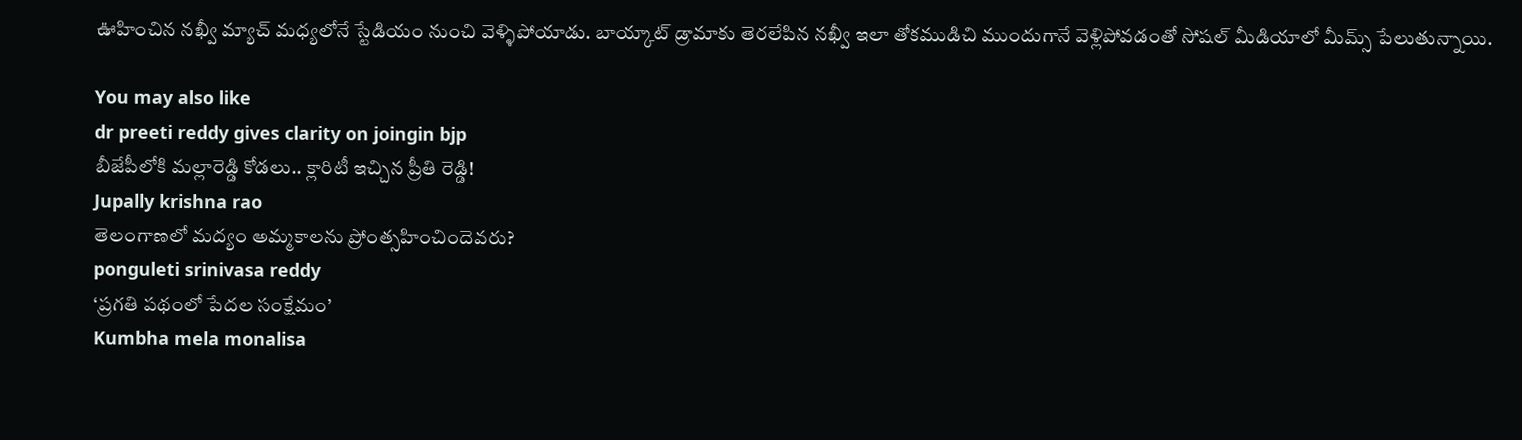ఊహించిన నఖ్వీ మ్యాచ్ మధ్యలోనే స్టేడియం నుంచి వెళ్ళిపోయాడు. బాయ్కాట్ డ్రామాకు తెరలేపిన నఖ్వీ ఇలా తోకముడిచి ముందుగానే వెళ్లిపోవడంతో సోషల్ మీడియాలో మీమ్స్ పేలుతున్నాయి.

You may also like
dr preeti reddy gives clarity on joingin bjp
బీజేపీలోకి మల్లారెడ్డి కోడలు.. క్లారిటీ ఇచ్చిన ప్రీతి రెడ్డి!
Jupally krishna rao
తెలంగాణలో మ‌ద్యం అమ్మ‌కాల‌ను ప్రోంత్స‌హించిందెవ‌రు?
ponguleti srinivasa reddy
‘ప్రగతి పథంలో పేదల సంక్షేమం’
Kumbha mela monalisa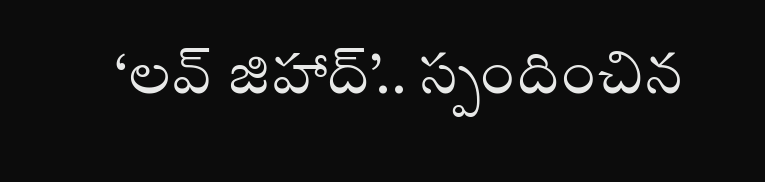‘లవ్ జిహాద్’.. స్పందించిన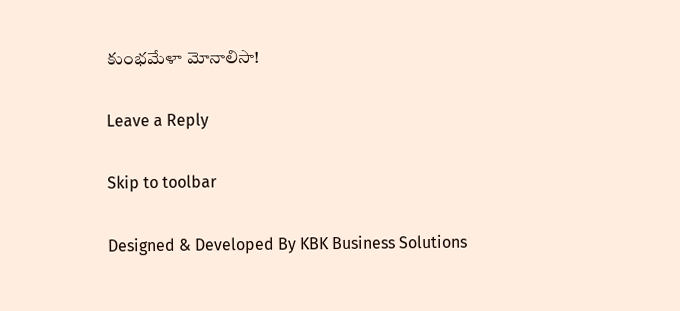కుంభమేళా మోనాలిసా!

Leave a Reply

Skip to toolbar

Designed & Developed By KBK Business Solutions